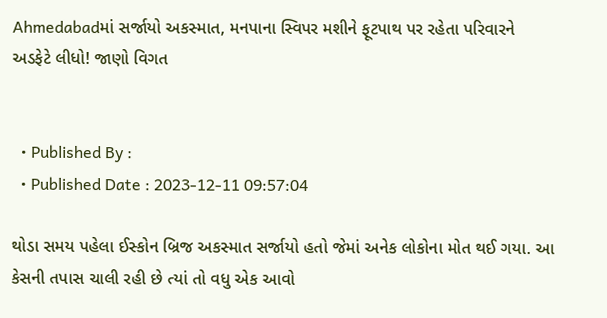Ahmedabadમાં સર્જાયો અકસ્માત, મનપાના સ્વિપર મશીને ફૂટપાથ પર રહેતા પરિવારને અડફેટે લીધો! જાણો વિગત


  • Published By :
  • Published Date : 2023-12-11 09:57:04

થોડા સમય પહેલા ઈસ્કોન બ્રિજ અકસ્માત સર્જાયો હતો જેમાં અનેક લોકોના મોત થઈ ગયા. આ કેસની તપાસ ચાલી રહી છે ત્યાં તો વધુ એક આવો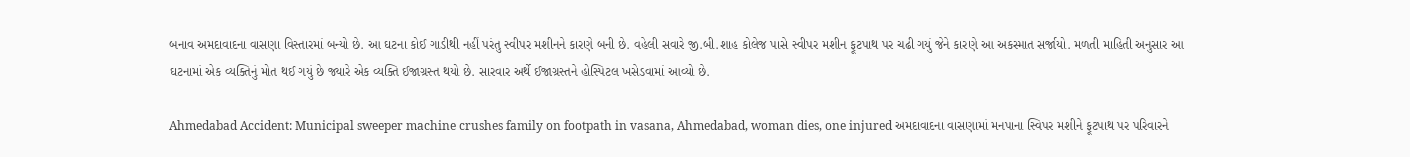બનાવ અમદાવાદના વાસણા વિસ્તારમાં બન્યો છે. આ ઘટના કોઈ ગાડીથી નહીં પરંતુ સ્વીપર મશીનને કારણે બની છે. વહેલી સવારે જી.બી.શાહ કોલેજ પાસે સ્વીપર મશીન ફૂટપાથ પર ચઢી ગયું જેને કારણે આ અકસ્માત સર્જાયો. મળતી માહિતી અનુસાર આ ઘટનામાં એક વ્યક્તિનું મોત થઈ ગયું છે જ્યારે એક વ્યક્તિ ઈજાગ્રસ્ત થયો છે. સારવાર અર્થે ઈજાગ્રસ્તને હોસ્પિટલ ખસેડવામાં આવ્યો છે.

Ahmedabad Accident: Municipal sweeper machine crushes family on footpath in vasana, Ahmedabad, woman dies, one injured અમદાવાદના વાસણામાં મનપાના સ્વિપર મશીને ફૂટપાથ પર પરિવારને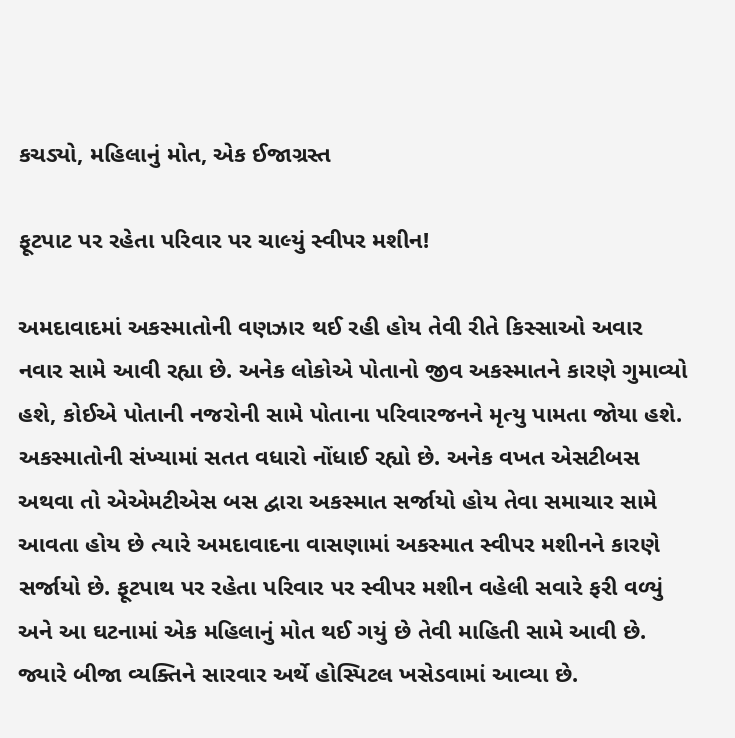કચડ્યો, મહિલાનું મોત, એક ઈજાગ્રસ્ત

ફૂટપાટ પર રહેતા પરિવાર પર ચાલ્યું સ્વીપર મશીન!

અમદાવાદમાં અકસ્માતોની વણઝાર થઈ રહી હોય તેવી રીતે કિસ્સાઓ અવાર નવાર સામે આવી રહ્યા છે. અનેક લોકોએ પોતાનો જીવ અકસ્માતને કારણે ગુમાવ્યો હશે, કોઈએ પોતાની નજરોની સામે પોતાના પરિવારજનને મૃત્યુ પામતા જોયા હશે. અકસ્માતોની સંખ્યામાં સતત વધારો નોંધાઈ રહ્યો છે. અનેક વખત એસટીબસ અથવા તો એએમટીએસ બસ દ્વારા અકસ્માત સર્જાયો હોય તેવા સમાચાર સામે આવતા હોય છે ત્યારે અમદાવાદના વાસણામાં અકસ્માત સ્વીપર મશીનને કારણે સર્જાયો છે. ફૂટપાથ પર રહેતા પરિવાર પર સ્વીપર મશીન વહેલી સવારે ફરી વળ્યું અને આ ઘટનામાં એક મહિલાનું મોત થઈ ગયું છે તેવી માહિતી સામે આવી છે. જ્યારે બીજા વ્યક્તિને સારવાર અર્થે હોસ્પિટલ ખસેડવામાં આવ્યા છે.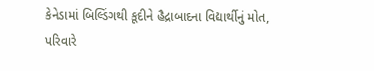કેનેડામાં બિલ્ડિંગથી કૂદીને હૈદ્રાબાદના વિદ્યાર્થીનું મોત, પરિવારે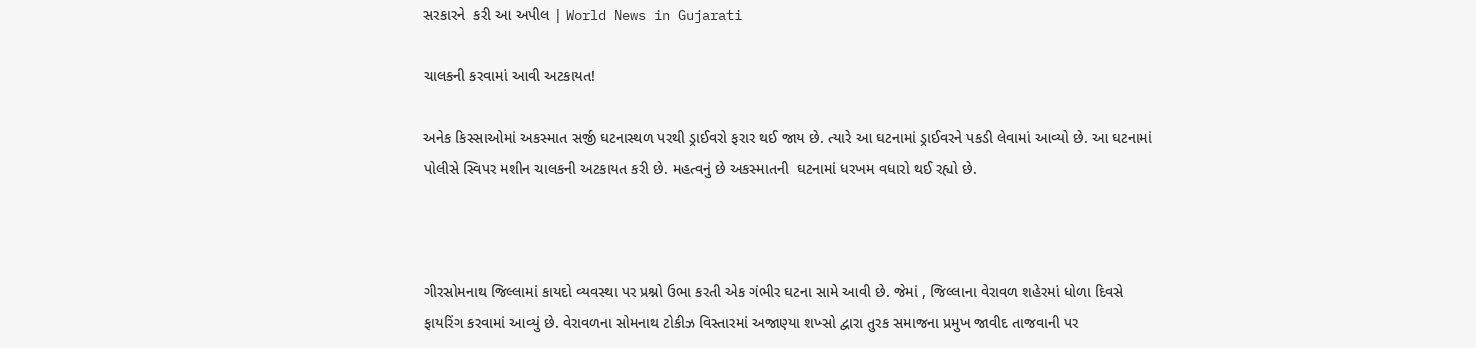સરકારને  કરી આ અપીલ | World News in Gujarati

ચાલકની કરવામાં આવી અટકાયત!

અનેક કિસ્સાઓમાં અકસ્માત સર્જી ઘટનાસ્થળ પરથી ડ્રાઈવરો ફરાર થઈ જાય છે. ત્યારે આ ઘટનામાં ડ્રાઈવરને પકડી લેવામાં આવ્યો છે. આ ઘટનામાં પોલીસે સ્વિપર મશીન ચાલકની અટકાયત કરી છે. મહત્વનું છે અકસ્માતની  ઘટનામાં ધરખમ વધારો થઈ રહ્યો છે.



ગીરસોમનાથ જિલ્લામાં કાયદો વ્યવસ્થા પર પ્રશ્નો ઉભા કરતી એક ગંભીર ઘટના સામે આવી છે. જેમાં , જિલ્લાના વેરાવળ શહેરમાં ધોળા દિવસે ફાયરિંગ કરવામાં આવ્યું છે. વેરાવળના સોમનાથ ટોકીઝ વિસ્તારમાં અજાણ્યા શખ્સો દ્વારા તુરક સમાજના પ્રમુખ જાવીદ તાજવાની પર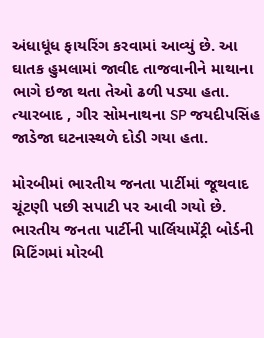અંધાધૂંધ ફાયરિંગ કરવામાં આવ્યું છે. આ ઘાતક હુમલામાં જાવીદ તાજવાનીને માથાના ભાગે ઇજા થતા તેઓ ઢળી પડ્યા હતા. ત્યારબાદ , ગીર સોમનાથના SP જયદીપસિંહ જાડેજા ઘટનાસ્થળે દોડી ગયા હતા.

મોરબીમાં ભારતીય જનતા પાર્ટીમાં જૂથવાદ ચૂંટણી પછી સપાટી પર આવી ગયો છે. ભારતીય જનતા પાર્ટીની પાર્લિયામેંટ્રી બોર્ડની મિટિંગમાં મોરબી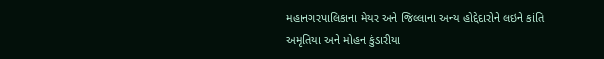મહાનગરપાલિકાના મેયર અને જિલ્લાના અન્ય હોદ્દેદારોને લઇને કાંતિ અમૃતિયા અને મોહન કુંડારીયા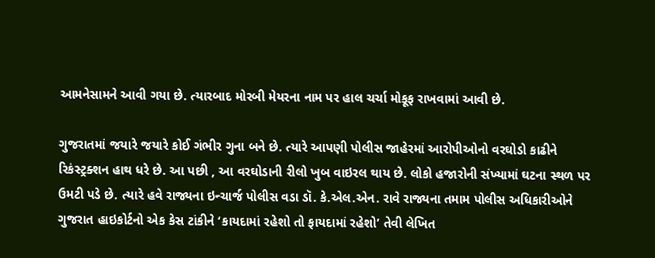આમનેસામને આવી ગયા છે. ત્યારબાદ મોરબી મેયરના નામ પર હાલ ચર્ચા મોકૂફ રાખવામાં આવી છે.

ગુજરાતમાં જયારે જયારે કોઈ ગંભીર ગુના બને છે. ત્યારે આપણી પોલીસ જાહેરમાં આરોપીઓનો વરઘોડો કાઢીને રિકંસ્ટ્રક્શન હાથ ધરે છે. આ પછી , આ વરઘોડાની રીલો ખુબ વાઇરલ થાય છે. લોકો હજારોની સંખ્યામાં ઘટના સ્થળ પર ઉમટી પડે છે. ત્યારે હવે રાજ્યના ઇન્ચાર્જ પોલીસ વડા ડૉ. કે.એલ.એન. રાવે રાજ્યના તમામ પોલીસ અધિકારીઓને ગુજરાત હાઇકોર્ટનો એક કેસ ટાંકીને ‘કાયદામાં રહેશો તો ફાયદામાં રહેશો’ તેવી લેખિત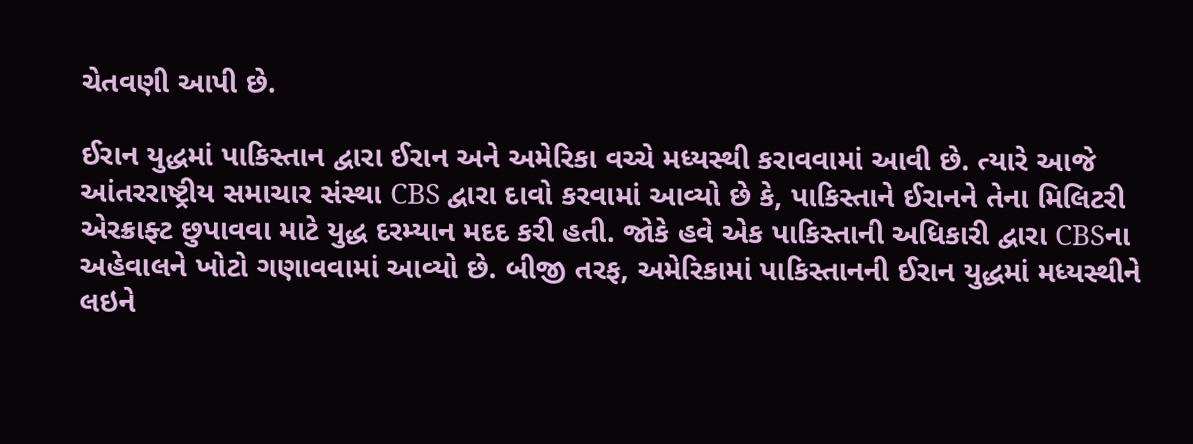ચેતવણી આપી છે.

ઈરાન યુદ્ધમાં પાકિસ્તાન દ્વારા ઈરાન અને અમેરિકા વચ્ચે મધ્યસ્થી કરાવવામાં આવી છે. ત્યારે આજે આંતરરાષ્ટ્રીય સમાચાર સંસ્થા CBS દ્વારા દાવો કરવામાં આવ્યો છે કે, પાકિસ્તાને ઈરાનને તેના મિલિટરી એરક્રાફ્ટ છુપાવવા માટે યુદ્ધ દરમ્યાન મદદ કરી હતી. જોકે હવે એક પાકિસ્તાની અધિકારી દ્વારા CBSના અહેવાલને ખોટો ગણાવવામાં આવ્યો છે. બીજી તરફ, અમેરિકામાં પાકિસ્તાનની ઈરાન યુદ્ધમાં મધ્યસ્થીને લઇને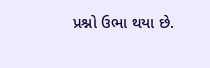પ્રશ્નો ઉભા થયા છે.